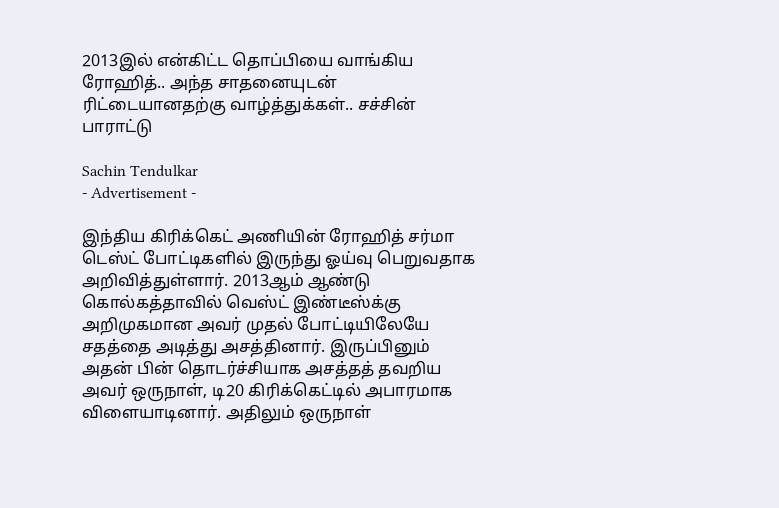2013இல் என்கிட்ட தொப்பியை வாங்கிய ரோஹித்.. அந்த சாதனையுடன் ரிட்டையானதற்கு வாழ்த்துக்கள்.. சச்சின் பாராட்டு

Sachin Tendulkar
- Advertisement -

இந்திய கிரிக்கெட் அணியின் ரோஹித் சர்மா டெஸ்ட் போட்டிகளில் இருந்து ஓய்வு பெறுவதாக அறிவித்துள்ளார். 2013ஆம் ஆண்டு கொல்கத்தாவில் வெஸ்ட் இண்டீஸ்க்கு அறிமுகமான அவர் முதல் போட்டியிலேயே சதத்தை அடித்து அசத்தினார். இருப்பினும் அதன் பின் தொடர்ச்சியாக அசத்தத் தவறிய அவர் ஒருநாள், டி20 கிரிக்கெட்டில் அபாரமாக விளையாடினார். அதிலும் ஒருநாள்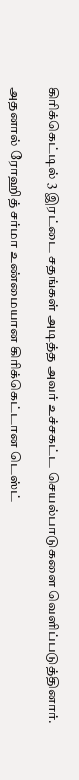கிரிக்கெட்டில் 3 இரட்டை சதங்கள் அடித்த அவர் உச்சகட்ட செயல்பாடுகளை வெளிப்படுத்தினார்.

அதனால் ரோஹித் சர்மா உண்மையான கிரிக்கெட்டான டெஸ்ட்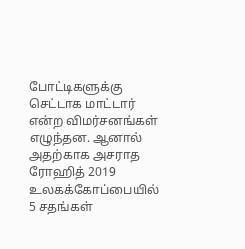போட்டிகளுக்கு செட்டாக மாட்டார் என்ற விமர்சனங்கள் எழுந்தன. ஆனால் அதற்காக அசராத ரோஹித் 2019 உலகக்கோப்பையில் 5 சதங்கள்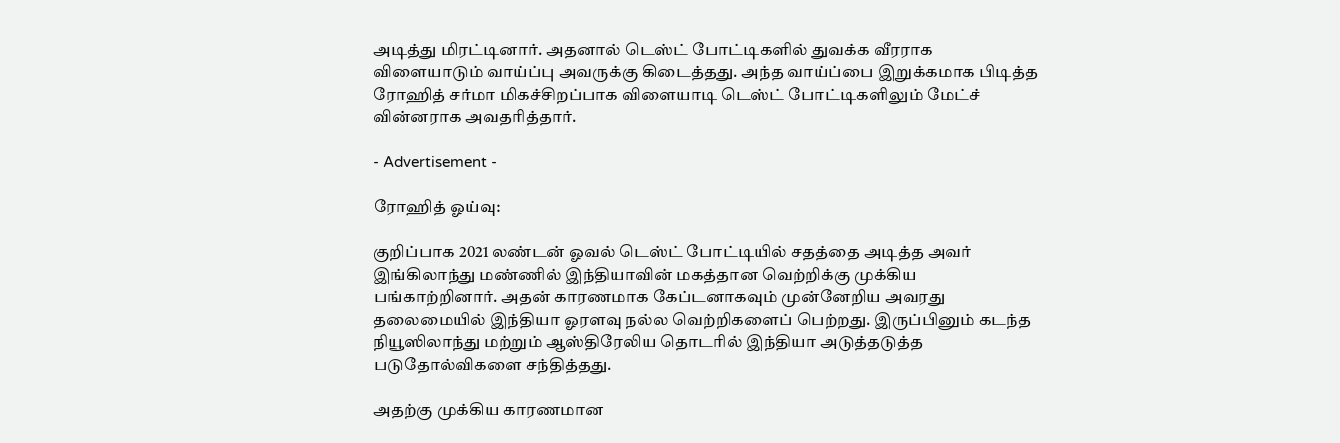அடித்து மிரட்டினார். அதனால் டெஸ்ட் போட்டிகளில் துவக்க வீரராக விளையாடும் வாய்ப்பு அவருக்கு கிடைத்தது. அந்த வாய்ப்பை இறுக்கமாக பிடித்த ரோஹித் சர்மா மிகச்சிறப்பாக விளையாடி டெஸ்ட் போட்டிகளிலும் மேட்ச் வின்னராக அவதரித்தார்.

- Advertisement -

ரோஹித் ஓய்வு:

குறிப்பாக 2021 லண்டன் ஓவல் டெஸ்ட் போட்டியில் சதத்தை அடித்த அவர் இங்கிலாந்து மண்ணில் இந்தியாவின் மகத்தான வெற்றிக்கு முக்கிய பங்காற்றினார். அதன் காரணமாக கேப்டனாகவும் முன்னேறிய அவரது தலைமையில் இந்தியா ஓரளவு நல்ல வெற்றிகளைப் பெற்றது. இருப்பினும் கடந்த நியூஸிலாந்து மற்றும் ஆஸ்திரேலிய தொடரில் இந்தியா அடுத்தடுத்த படுதோல்விகளை சந்தித்தது.

அதற்கு முக்கிய காரணமான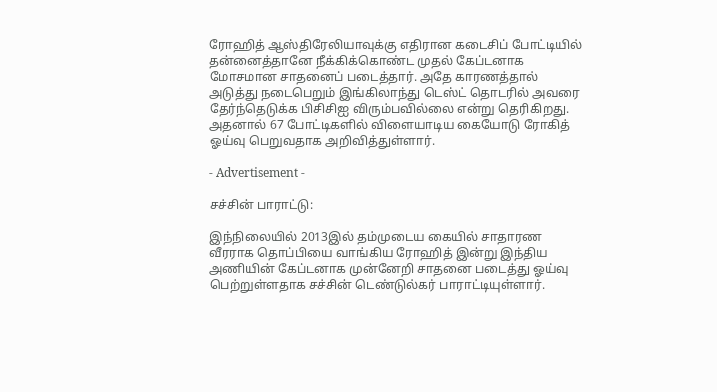ரோஹித் ஆஸ்திரேலியாவுக்கு எதிரான கடைசிப் போட்டியில் தன்னைத்தானே நீக்கிக்கொண்ட முதல் கேப்டனாக மோசமான சாதனைப் படைத்தார். அதே காரணத்தால் அடுத்து நடைபெறும் இங்கிலாந்து டெஸ்ட் தொடரில் அவரை தேர்ந்தெடுக்க பிசிசிஐ விரும்பவில்லை என்று தெரிகிறது. அதனால் 67 போட்டிகளில் விளையாடிய கையோடு ரோகித் ஓய்வு பெறுவதாக அறிவித்துள்ளார்.

- Advertisement -

சச்சின் பாராட்டு:

இந்நிலையில் 2013இல் தம்முடைய கையில் சாதாரண வீரராக தொப்பியை வாங்கிய ரோஹித் இன்று இந்திய அணியின் கேப்டனாக முன்னேறி சாதனை படைத்து ஓய்வு பெற்றுள்ளதாக சச்சின் டெண்டுல்கர் பாராட்டியுள்ளார்.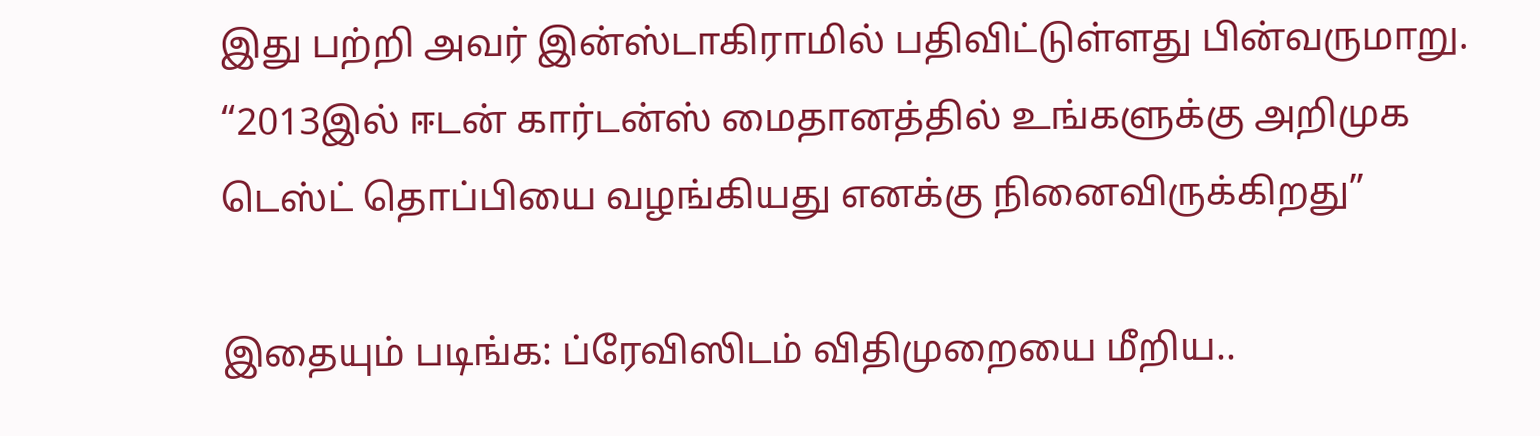இது பற்றி அவர் இன்ஸ்டாகிராமில் பதிவிட்டுள்ளது பின்வருமாறு. “2013இல் ஈடன் கார்டன்ஸ் மைதானத்தில் உங்களுக்கு அறிமுக டெஸ்ட் தொப்பியை வழங்கியது எனக்கு நினைவிருக்கிறது”

இதையும் படிங்க: ப்ரேவிஸிடம் விதிமுறையை மீறிய..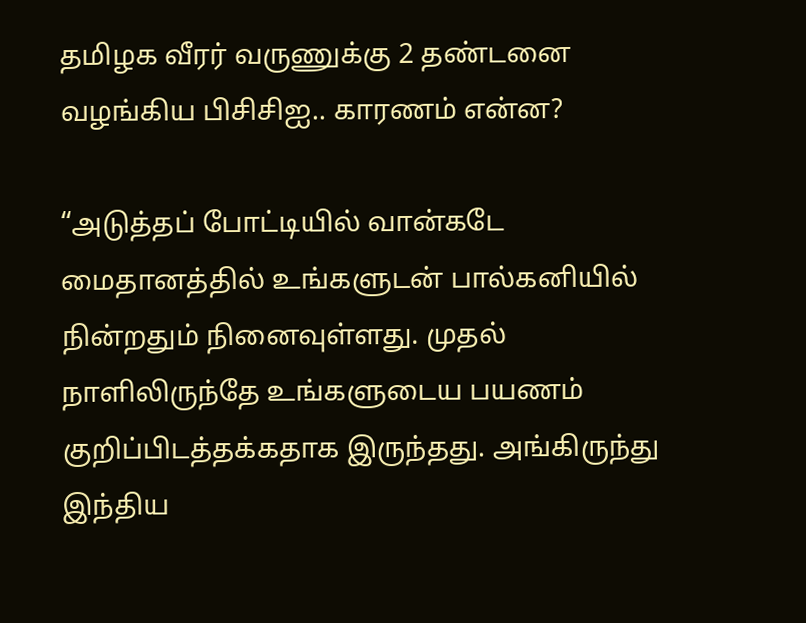தமிழக வீரர் வருணுக்கு 2 தண்டனை வழங்கிய பிசிசிஐ.. காரணம் என்ன?

“அடுத்தப் போட்டியில் வான்கடே மைதானத்தில் உங்களுடன் பால்கனியில் நின்றதும் நினைவுள்ளது. முதல் நாளிலிருந்தே உங்களுடைய பயணம் குறிப்பிடத்தக்கதாக இருந்தது. அங்கிருந்து இந்திய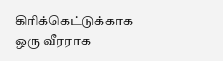கிரிக்கெட்டுக்காக ஒரு வீரராக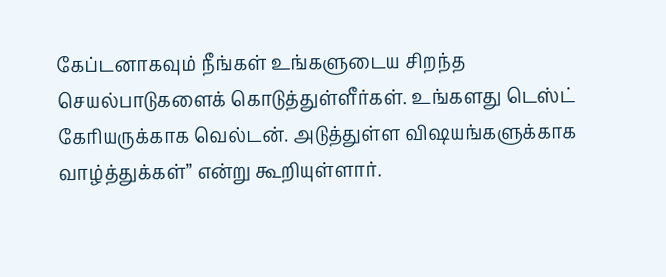கேப்டனாகவும் நீங்கள் உங்களுடைய சிறந்த செயல்பாடுகளைக் கொடுத்துள்ளீர்கள். உங்களது டெஸ்ட் கேரியருக்காக வெல்டன். அடுத்துள்ள விஷயங்களுக்காக வாழ்த்துக்கள்” என்று கூறியுள்ளார்.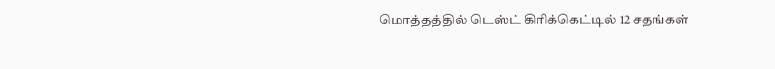மொத்தத்தில் டெஸ்ட் கிரிக்கெட்டில் 12 சதங்கள்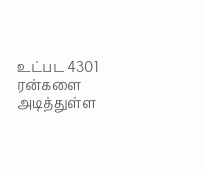உட்பட 4301 ரன்களை அடித்துள்ள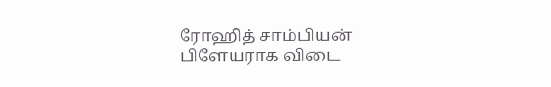ரோஹித் சாம்பியன் பிளேயராக விடை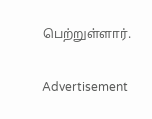பெற்றுள்ளார்.

Advertisement